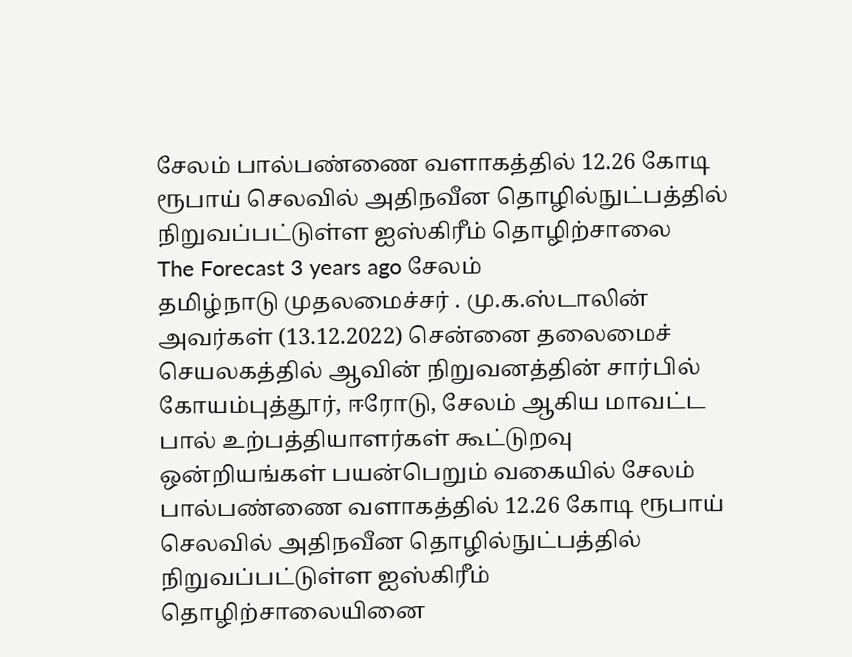சேலம் பால்பண்ணை வளாகத்தில் 12.26 கோடி ரூபாய் செலவில் அதிநவீன தொழில்நுட்பத்தில் நிறுவப்பட்டுள்ள ஐஸ்கிரீம் தொழிற்சாலை
The Forecast 3 years ago சேலம்
தமிழ்நாடு முதலமைச்சர் . மு.க.ஸ்டாலின் அவர்கள் (13.12.2022) சென்னை தலைமைச் செயலகத்தில் ஆவின் நிறுவனத்தின் சார்பில் கோயம்புத்தூர், ஈரோடு, சேலம் ஆகிய மாவட்ட பால் உற்பத்தியாளர்கள் கூட்டுறவு ஒன்றியங்கள் பயன்பெறும் வகையில் சேலம் பால்பண்ணை வளாகத்தில் 12.26 கோடி ரூபாய் செலவில் அதிநவீன தொழில்நுட்பத்தில் நிறுவப்பட்டுள்ள ஐஸ்கிரீம் தொழிற்சாலையினை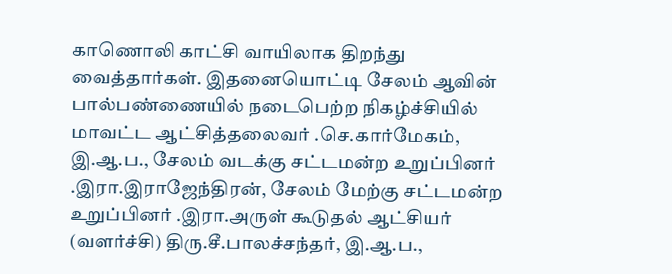காணொலி காட்சி வாயிலாக திறந்து வைத்தார்கள். இதனையொட்டி சேலம் ஆவின் பால்பண்ணையில் நடைபெற்ற நிகழ்ச்சியில் மாவட்ட ஆட்சித்தலைவர் .செ.கார்மேகம், இ.ஆ.ப., சேலம் வடக்கு சட்டமன்ற உறுப்பினர் .இரா.இராஜேந்திரன், சேலம் மேற்கு சட்டமன்ற உறுப்பினர் .இரா.அருள் கூடுதல் ஆட்சியர் (வளர்ச்சி) திரு.சீ.பாலச்சந்தர், இ.ஆ.ப.,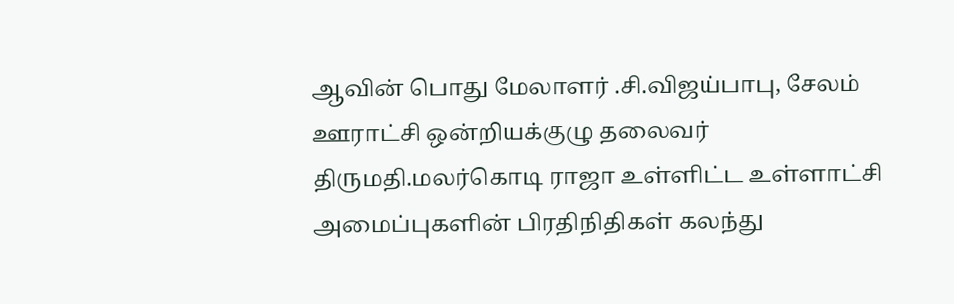ஆவின் பொது மேலாளர் .சி.விஜய்பாபு, சேலம் ஊராட்சி ஒன்றியக்குழு தலைவர் திருமதி.மலர்கொடி ராஜா உள்ளிட்ட உள்ளாட்சி அமைப்புகளின் பிரதிநிதிகள் கலந்து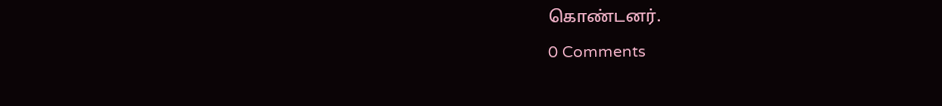கொண்டனர்.
0 Comments